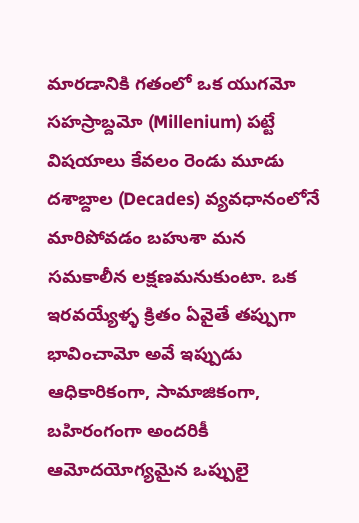మారడానికి గతంలో ఒక యుగమో సహస్రాబ్దమో (Millenium) పట్టే విషయాలు కేవలం రెండు మూడు దశాబ్దాల (Decades) వ్యవధానంలోనే మారిపోవడం బహుశా మన సమకాలీన లక్షణమనుకుంటా. ఒక ఇరవయ్యేళ్ళ క్రితం ఏవైతే తప్పుగా భావించామో అవే ఇప్పుడు ఆధికారికంగా, సామాజికంగా, బహిరంగంగా అందరికీ ఆమోదయోగ్యమైన ఒప్పులై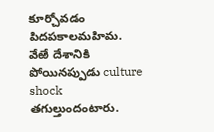కూర్చోవడం పిదపకాలమహిమ. వేఱే దేశానికి పోయినప్పుడు culture shock తగుల్తుందంటారు.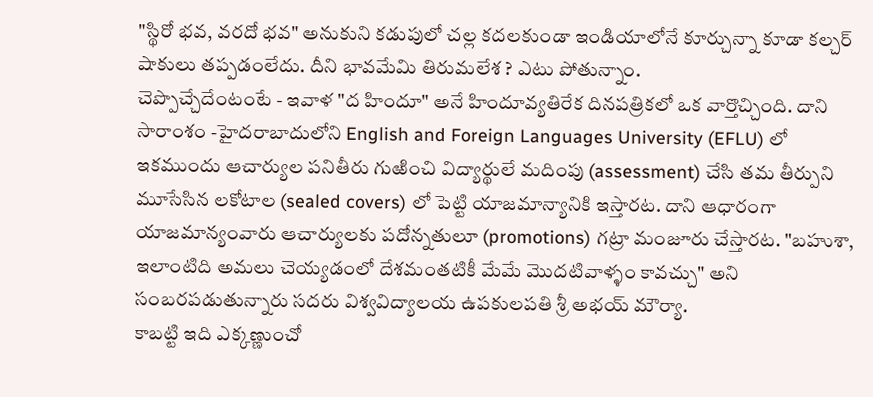"స్థిరో భవ, వరదో భవ" అనుకుని కడుపులో చల్ల కదలకుండా ఇండియాలోనే కూర్చున్నా కూడా కల్చర్ షాకులు తప్పడంలేదు. దీని భావమేమి తిరుమలేశ ? ఎటు పోతున్నాం.
చెప్పొచ్చేదేంటంటే - ఇవాళ "ద హిందూ" అనే హిందూవ్యతిరేక దినపత్రికలో ఒక వార్తొచ్చింది. దాని సారాంశం -హైదరాబాదులోని English and Foreign Languages University (EFLU) లో ఇకముందు ఆచార్యుల పనితీరు గుఱించి విద్యార్థులే మదింపు (assessment) చేసి తమ తీర్పుని మూసేసిన లకోటాల (sealed covers) లో పెట్టి యాజమాన్యానికి ఇస్తారట. దాని ఆధారంగా యాజమాన్యంవారు ఆచార్యులకు పదోన్నతులూ (promotions) గట్రా మంజూరు చేస్తారట. "బహుశా, ఇలాంటిది అమలు చెయ్యడంలో దేశమంతటికీ మేమే మొదటివాళ్ళం కావచ్చు" అని సంబరపడుతున్నారు సదరు విశ్వవిద్యాలయ ఉపకులపతి శ్రీ అభయ్ మౌర్యా.
కాబట్టి ఇది ఎక్కణ్ణుంచో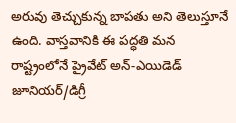అరువు తెచ్చుకున్న బాపతు అని తెలుస్తూనే ఉంది. వాస్తవానికి ఈ పద్ధతి మన రాష్ట్రంలోనే ప్రైవేట్ అన్-ఎయిడెడ్ జూనియర్/డిగ్రీ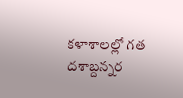కళాశాలల్లో గత దశాబ్దన్నర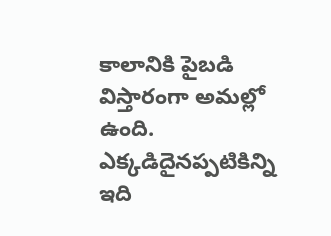కాలానికి పైబడి విస్తారంగా అమల్లో ఉంది. ఎక్కడిదైనప్పటికిన్ని ఇది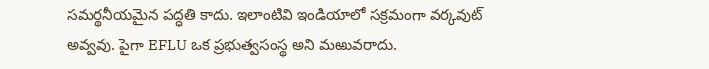సమర్థనీయమైన పద్ధతి కాదు. ఇలాంటివి ఇండియాలో సక్రమంగా వర్కవుట్ అవ్వవు. పైగా EFLU ఒక ప్రభుత్వసంస్థ అని మఱువరాదు.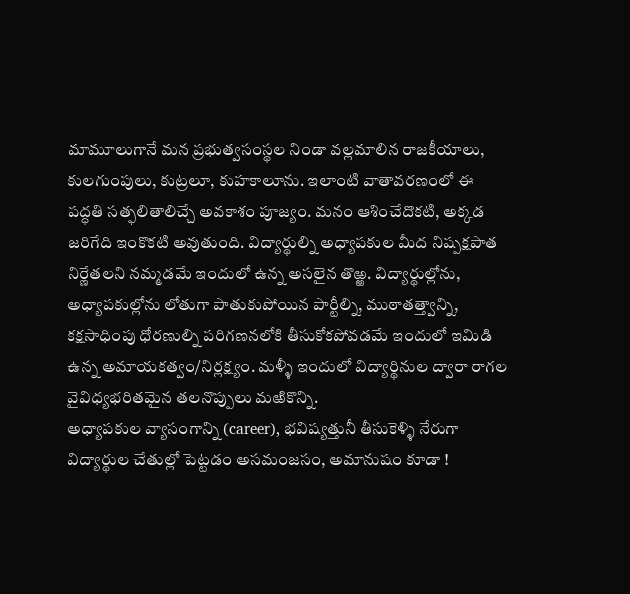మామూలుగానే మన ప్రభుత్వసంస్థల నిండా వల్లమాలిన రాజకీయాలు, కులగుంపులు, కుట్రలూ, కుహకాలూను. ఇలాంటి వాతావరణంలో ఈ పద్ధతి సత్ఫలితాలిచ్చే అవకాశం పూజ్యం. మనం ఆశించేదొకటి, అక్కడ జరిగేది ఇంకొకటి అవుతుంది. విద్యార్థుల్ని అధ్యాపకుల మీద నిష్పక్షపాత నిర్ణేతలని నమ్మడమే ఇందులో ఉన్న అసలైన తొఱ్ఱ. విద్యార్థుల్లోను, అధ్యాపకుల్లోను లోతుగా పాతుకుపోయిన పార్టీల్ని, ముఠాతత్త్వాన్ని, కక్షసాధింపు ధోరణుల్ని పరిగణనలోకి తీసుకోకపోవడమే ఇందులో ఇమిడి ఉన్న అమాయకత్వం/నిర్లక్ష్యం. మళ్ళీ ఇందులో విద్యార్థినుల ద్వారా రాగల వైవిధ్యభరితమైన తలనొప్పులు మఱికొన్ని.
అధ్యాపకుల వ్యాసంగాన్ని (career), భవిష్యత్తునీ తీసుకెళ్ళి నేరుగా విద్యార్థుల చేతుల్లో పెట్టడం అసమంజసం, అమానుషం కూడా !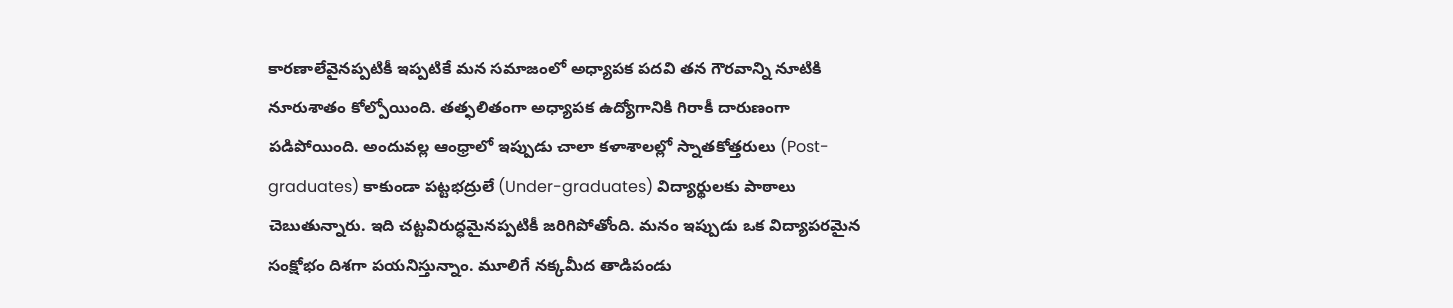కారణాలేవైనప్పటికీ ఇప్పటికే మన సమాజంలో అధ్యాపక పదవి తన గౌరవాన్ని నూటికి నూరుశాతం కోల్పోయింది. తత్ఫలితంగా అధ్యాపక ఉద్యోగానికి గిరాకీ దారుణంగా పడిపోయింది. అందువల్ల ఆంధ్రాలో ఇప్పుడు చాలా కళాశాలల్లో స్నాతకోత్తరులు (Post-graduates) కాకుండా పట్టభద్రులే (Under-graduates) విద్యార్థులకు పాఠాలు చెబుతున్నారు. ఇది చట్టవిరుద్ధమైనప్పటికీ జరిగిపోతోంది. మనం ఇప్పుడు ఒక విద్యాపరమైన సంక్షోభం దిశగా పయనిస్తున్నాం. మూలిగే నక్కమీద తాడిపండు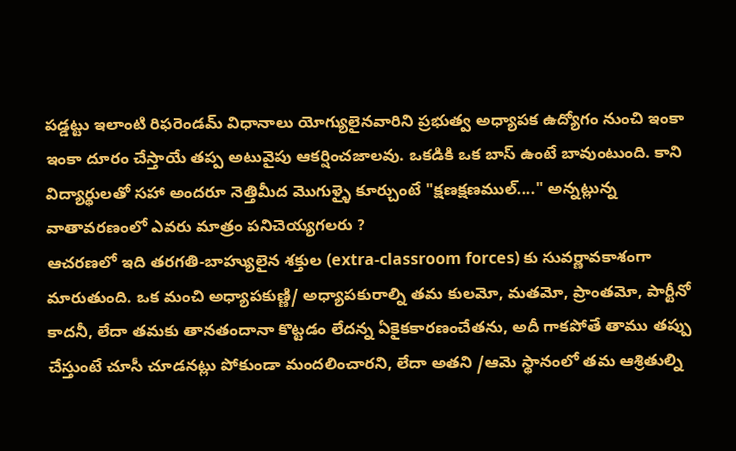పడ్డట్టు ఇలాంటి రిఫరెండమ్ విధానాలు యోగ్యులైనవారిని ప్రభుత్వ అధ్యాపక ఉద్యోగం నుంచి ఇంకా ఇంకా దూరం చేస్తాయే తప్ప అటువైపు ఆకర్షించజాలవు. ఒకడికి ఒక బాస్ ఉంటే బావుంటుంది. కాని విద్యార్థులతో సహా అందరూ నెత్తిమీద మొగుళ్ళై కూర్చుంటే "క్షణక్షణముల్...." అన్నట్లున్న వాతావరణంలో ఎవరు మాత్రం పనిచెయ్యగలరు ?
ఆచరణలో ఇది తరగతి-బాహ్యులైన శక్తుల (extra-classroom forces) కు సువర్ణావకాశంగా మారుతుంది. ఒక మంచి అధ్యాపకుణ్ణి/ అధ్యాపకురాల్ని తమ కులమో, మతమో, ప్రాంతమో, పార్టీనో కాదనీ, లేదా తమకు తానతందానా కొట్టడం లేదన్న ఏకైకకారణంచేతను, అదీ గాకపోతే తాము తప్పు చేస్తుంటే చూసీ చూడనట్లు పోకుండా మందలించారని, లేదా అతని /ఆమె స్థానంలో తమ ఆశ్రితుల్ని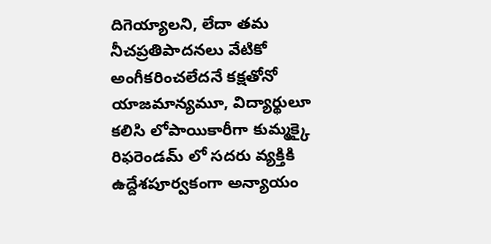దిగెయ్యాలని, లేదా తమ నీచప్రతిపాదనలు వేటికో అంగీకరించలేదనే కక్షతోనో యాజమాన్యమూ, విద్యార్థులూ కలిసి లోపాయికారీగా కుమ్మక్కై రిఫరెండమ్ లో సదరు వ్యక్తికి ఉద్దేశపూర్వకంగా అన్యాయం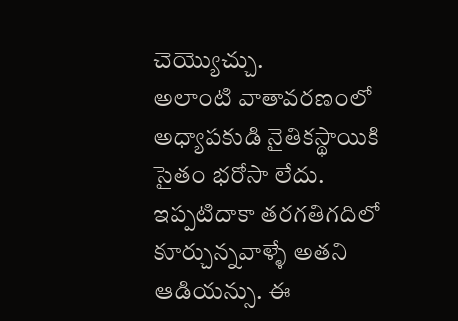చెయ్యొచ్చు.
అలాంటి వాతావరణంలో అధ్యాపకుడి నైతికస్థాయికి సైతం భరోసా లేదు. ఇప్పటిదాకా తరగతిగదిలో కూర్చున్నవాళ్ళే అతని ఆడియన్సు. ఈ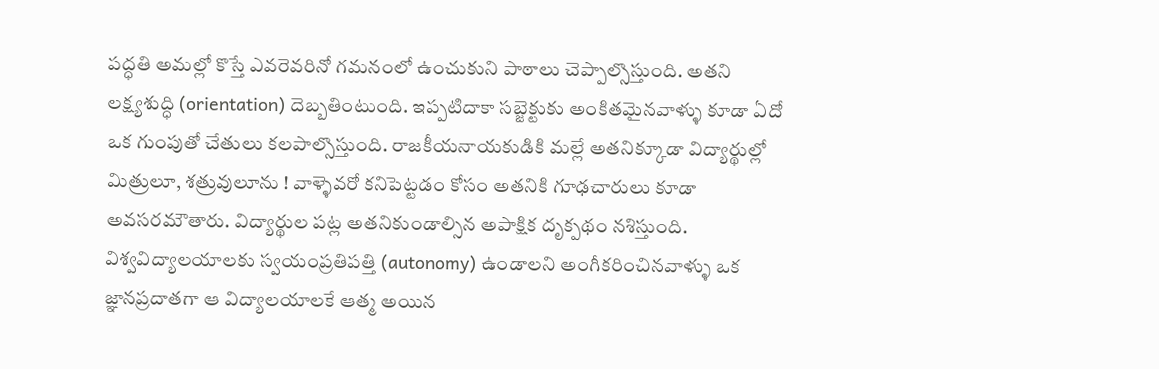పద్ధతి అమల్లో కొస్తే ఎవరెవరినో గమనంలో ఉంచుకుని పాఠాలు చెప్పాల్సొస్తుంది. అతని లక్ష్యశుద్ధి (orientation) దెబ్బతింటుంది. ఇప్పటిదాకా సబ్జెక్టుకు అంకితమైనవాళ్ళు కూడా ఏదో ఒక గుంపుతో చేతులు కలపాల్సొస్తుంది. రాజకీయనాయకుడికి మల్లే అతనిక్కూడా విద్యార్థుల్లో మిత్రులూ, శత్రువులూను ! వాళ్ళెవరో కనిపెట్టడం కోసం అతనికి గూఢచారులు కూడా అవసరమౌతారు. విద్యార్థుల పట్ల అతనికుండాల్సిన అపాక్షిక దృక్పథం నశిస్తుంది. విశ్వవిద్యాలయాలకు స్వయంప్రతిపత్తి (autonomy) ఉండాలని అంగీకరించినవాళ్ళు ఒక జ్ఞానప్రదాతగా ఆ విద్యాలయాలకే ఆత్మ అయిన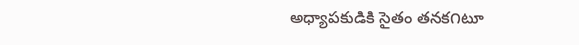అధ్యాపకుడికి సైతం తనక౧టూ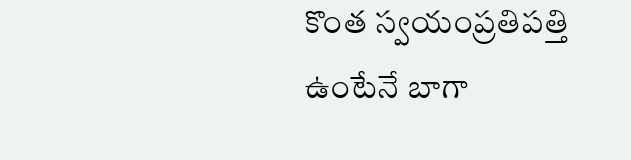కొంత స్వయంప్రతిపత్తి ఉంటేనే బాగా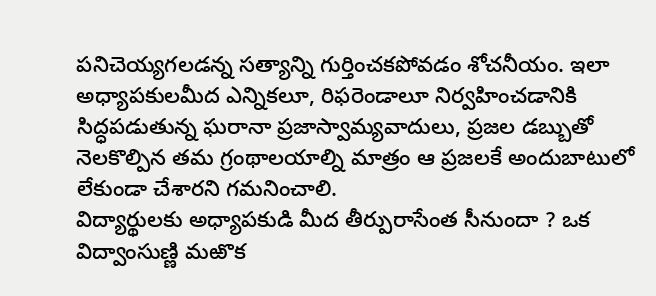పనిచెయ్యగలడన్న సత్యాన్ని గుర్తించకపోవడం శోచనీయం. ఇలా అధ్యాపకులమీద ఎన్నికలూ, రిఫరెండాలూ నిర్వహించడానికి సిద్ధపడుతున్న ఘరానా ప్రజాస్వామ్యవాదులు, ప్రజల డబ్బుతో నెలకొల్పిన తమ గ్రంథాలయాల్ని మాత్రం ఆ ప్రజలకే అందుబాటులో లేకుండా చేశారని గమనించాలి.
విద్యార్థులకు అధ్యాపకుడి మీద తీర్పురాసేంత సీనుందా ? ఒక విద్వాంసుణ్ణి మఱొక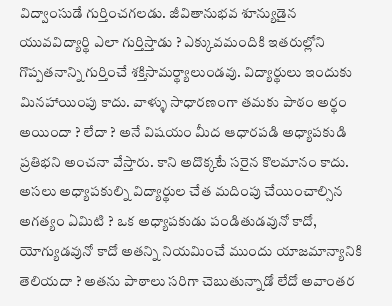విద్వాంసుడే గుర్తించగలడు. జీవితానుభవ శూన్యుడైన యువవిద్యార్థి ఎలా గుర్తిస్తాడు ? ఎక్కువమందికి ఇతరుల్లోని గొప్పతనాన్ని గుర్తించే శక్తిసామర్థ్యాలుండవు. విద్యార్థులు ఇందుకు మినహాయింపు కాదు. వాళ్ళు సాధారణంగా తమకు పాఠం అర్థం అయిందా ? లేదా ? అనే విషయం మీద ఆధారపడి అధ్యాపకుడి ప్రతిభని అంచనా వేస్తారు. కాని అదొక్కటే సరైన కొలమానం కాదు.
అసలు అధ్యాపకుల్ని విద్యార్థుల చేత మదింపు చేయించాల్సిన అగత్యం ఏమిటి ? ఒక అధ్యాపకుడు పండితుడవునో కాదో, యోగ్యుడవునో కాదో అతన్ని నియమించే ముందు యాజమాన్యానికి తెలియదా ? అతను పాఠాలు సరిగా చెబుతున్నాడో లేదో అవాంతర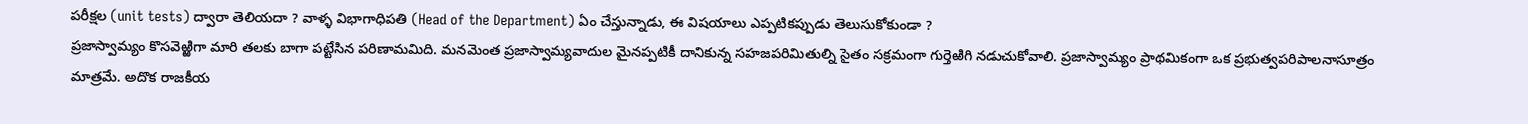పరీక్షల (unit tests) ద్వారా తెలియదా ? వాళ్ళ విభాగాధిపతి (Head of the Department) ఏం చేస్తున్నాడు, ఈ విషయాలు ఎప్పటికప్పుడు తెలుసుకోకుండా ?
ప్రజాస్వామ్యం కొసవెఱ్ఱిగా మారి తలకు బాగా పట్టేసిన పరిణామమిది. మనమెంత ప్రజాస్వామ్యవాదుల మైనప్పటికీ దానికున్న సహజపరిమితుల్ని సైతం సక్రమంగా గుర్తెఱిగి నడుచుకోవాలి. ప్రజాస్వామ్యం ప్రాథమికంగా ఒక ప్రభుత్వపరిపాలనాసూత్రం మాత్రమే. అదొక రాజకీయ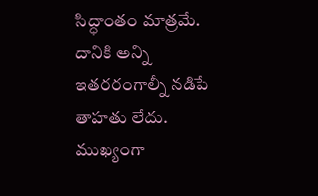సిద్ధాంతం మాత్రమే. దానికి అన్ని ఇతరరంగాల్నీ నడిపే తాహతు లేదు. ముఖ్యంగా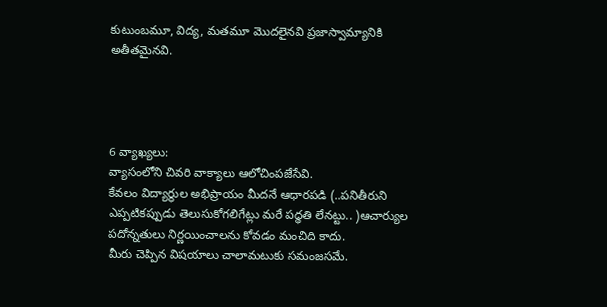కుటుంబమూ, విద్య, మతమూ మొదలైనవి ప్రజాస్వామ్యానికి అతీతమైనవి.




6 వ్యాఖ్యలు:
వ్యాసంలోని చివరి వాక్యాలు ఆలోచింపజేసేవి.
కేవలం విద్యార్థుల అభిప్రాయం మీదనే ఆధారపడి (..పనితీరుని ఎప్పటికప్పుడు తెలుసుకోగలిగేట్లు మరే పధ్ధతి లేనట్టు.. )ఆచార్యుల పదోన్నతులు నిర్ణయించాలను కోవడం మంచిది కాదు.
మీరు చెప్పిన విషయాలు చాలామటుకు సమంజసమే.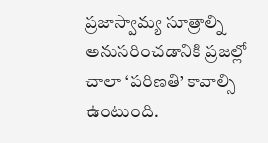ప్రజాస్వామ్య సూత్రాల్ని అనుసరించడానికి ప్రజల్లో చాలా ‘పరిణతి’ కావాల్సి ఉంటుంది.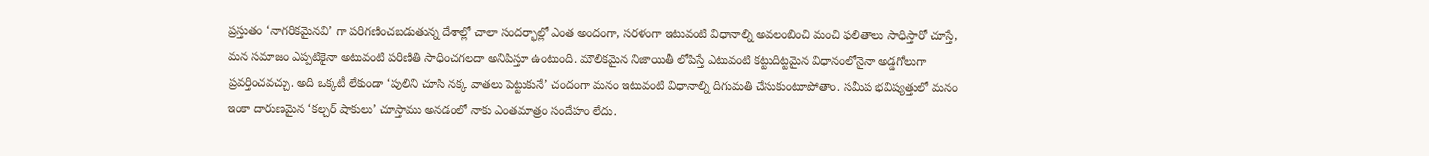ప్రస్తుతం ‘నాగరికమైనవి’ గా పరిగణించబడుతున్న దేశాల్లో చాలా సందర్భాల్లో ఎంత అందంగా, సరళంగా ఇటువంటి విధానాల్ని అవలంబించి మంచి ఫలితాలు సాధిస్తారో చూస్తే, మన సమాజం ఎప్పటికైనా అటువంటి పరిణితి సాధించగలదా అనిపిస్తూ ఉంటుంది. మౌలికమైన నిజాయితీ లోపిస్తే ఎటువంటి కట్టుదిట్టమైన విధానంలోనైనా అడ్డగోలుగా ప్రవర్తించవచ్చు. అది ఒక్కటీ లేకుండా ‘పులిని చూసి నక్క వాతలు పెట్టుకునే’ చందంగా మనం ఇటువంటి విధానాల్ని దిగుమతి చేసుకుంటూపోతాం. సమీప భవిష్యత్తులో మనం ఇంకా దారుణమైన ‘కల్చర్ షాకులు’ చూస్తాము అనడంలో నాకు ఎంతమాత్రం సందేహం లేదు.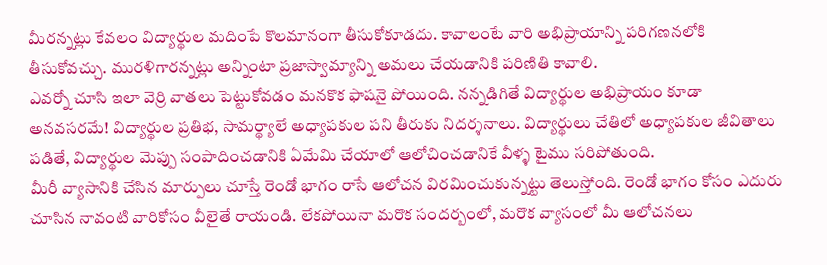మీరన్నట్లు కేవలం విద్యార్థుల మదింపే కొలమానంగా తీసుకోకూడదు. కావాలంటే వారి అభిప్రాయాన్ని పరిగణనలోకి తీసుకోవచ్చు. మురళిగారన్నట్లు అన్నింటా ప్రజాస్వామ్యాన్ని అమలు చేయడానికి పరిణితి కావాలి.
ఎవర్నో చూసి ఇలా వెర్రి వాతలు పెట్టుకోవడం మనకొక ఫాషనై పోయింది. నన్నడిగితే విద్యార్థుల అభిప్రాయం కూడా అనవసరమే! విద్యార్థుల ప్రతిభ, సామర్థ్యాలే అధ్యాపకుల పని తీరుకు నిదర్శనాలు. విద్యార్థులు చేతిలో అధ్యాపకుల జీవితాలు పడితే, విద్యార్థుల మెప్పు సంపాదించడానికి ఏమేమి చేయాలో ఆలోచించడానికే వీళ్ళ టైము సరిపోతుంది.
మీరీ వ్యాసానికి చేసిన మార్పులు చూస్తే రెండో భాగం రాసే ఆలోచన విరమించుకున్నట్టు తెలుస్తోంది. రెండో భాగం కోసం ఎదురు చూసిన నావంటి వారికోసం వీలైతే రాయండి. లేకపోయినా మరొక సందర్బంలో, మరొక వ్యాసంలో మీ ఆలోచనలు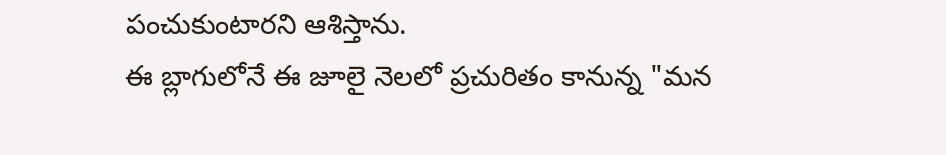పంచుకుంటారని ఆశిస్తాను.
ఈ బ్లాగులోనే ఈ జూలై నెలలో ప్రచురితం కానున్న "మన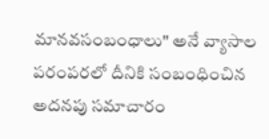మానవసంబంధాలు" అనే వ్యాసాల పరంపరలో దీనికి సంబంధించిన అదనపు సమాచారం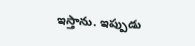ఇస్తాను. ఇప్పుడు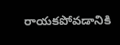రాయకపోవడానికి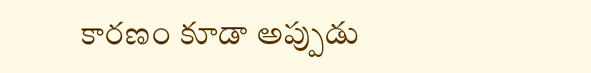కారణం కూడా అప్పుడు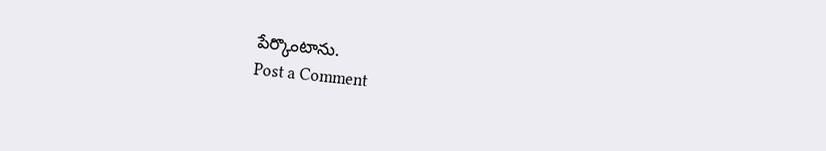పేర్కొంటాను.
Post a Comment